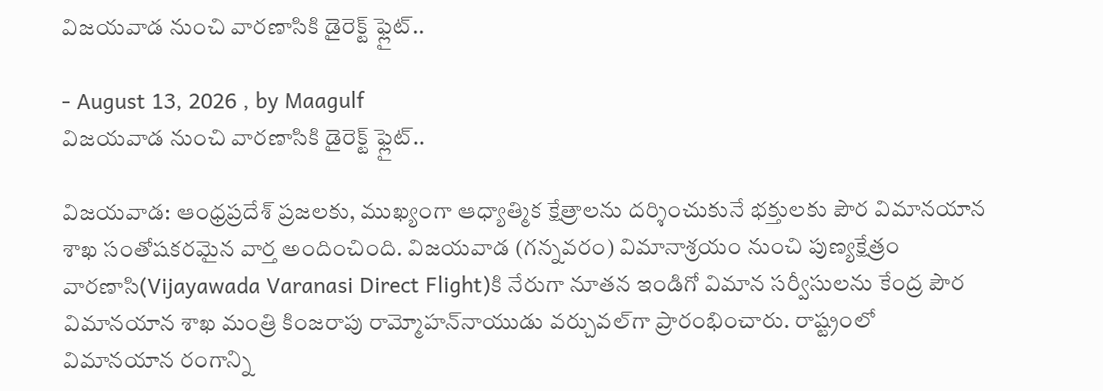విజయవాడ నుంచి వారణాసికి డైరెక్ట్ ఫ్లైట్..

- August 13, 2026 , by Maagulf
విజయవాడ నుంచి వారణాసికి డైరెక్ట్ ఫ్లైట్..

విజయవాడ: ఆంధ్రప్రదేశ్ ప్రజలకు, ముఖ్యంగా ఆధ్యాత్మిక క్షేత్రాలను దర్శించుకునే భక్తులకు పౌర విమానయాన శాఖ సంతోషకరమైన వార్త అందించింది. విజయవాడ (గన్నవరం) విమానాశ్రయం నుంచి పుణ్యక్షేత్రం వారణాసి(Vijayawada Varanasi Direct Flight)కి నేరుగా నూతన ఇండిగో విమాన సర్వీసులను కేంద్ర పౌర విమానయాన శాఖ మంత్రి కింజరాపు రామ్మోహన్‌నాయుడు వర్చువల్‌గా ప్రారంభించారు. రాష్ట్రంలో విమానయాన రంగాన్ని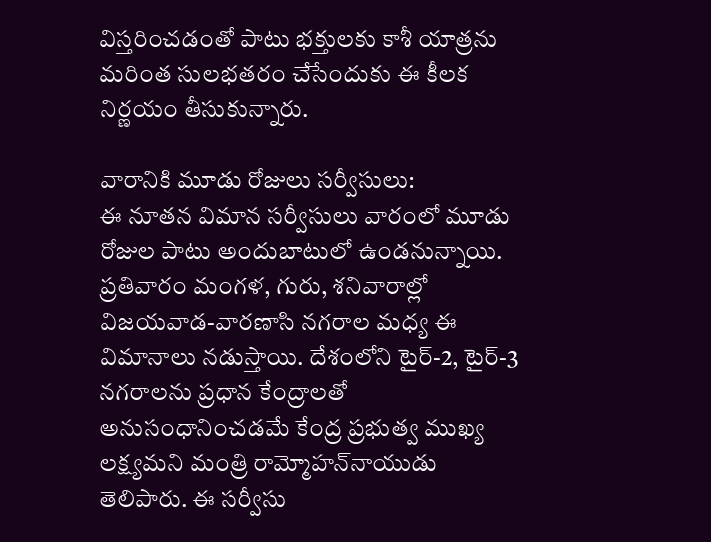విస్తరించడంతో పాటు భక్తులకు కాశీ యాత్రను మరింత సులభతరం చేసేందుకు ఈ కీలక నిర్ణయం తీసుకున్నారు.

వారానికి మూడు రోజులు సర్వీసులు:
ఈ నూతన విమాన సర్వీసులు వారంలో మూడు రోజుల పాటు అందుబాటులో ఉండనున్నాయి. ప్రతివారం మంగళ, గురు, శనివారాల్లో విజయవాడ-వారణాసి నగరాల మధ్య ఈ విమానాలు నడుస్తాయి. దేశంలోని టైర్-2, టైర్-3 నగరాలను ప్రధాన కేంద్రాలతో అనుసంధానించడమే కేంద్ర ప్రభుత్వ ముఖ్య లక్ష్యమని మంత్రి రామ్మోహన్‌నాయుడు తెలిపారు. ఈ సర్వీసు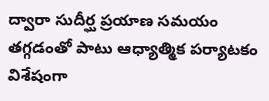ద్వారా సుదీర్ఘ ప్రయాణ సమయం తగ్గడంతో పాటు ఆధ్యాత్మిక పర్యాటకం విశేషంగా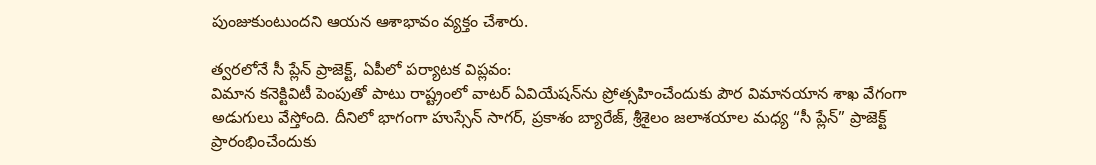పుంజుకుంటుందని ఆయన ఆశాభావం వ్యక్తం చేశారు.

త్వరలోనే సీ ప్లేన్ ప్రాజెక్ట్, ఏపీలో పర్యాటక విప్లవం:
విమాన కనెక్టివిటీ పెంపుతో పాటు రాష్ట్రంలో వాటర్ ఏవియేషన్‌ను ప్రోత్సహించేందుకు పౌర విమానయాన శాఖ వేగంగా అడుగులు వేస్తోంది. దీనిలో భాగంగా హుస్సేన్ సాగర్, ప్రకాశం బ్యారేజ్, శ్రీశైలం జలాశయాల మధ్య “సీ ప్లేన్” ప్రాజెక్ట్ ప్రారంభించేందుకు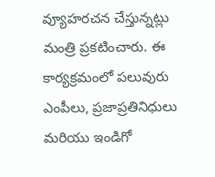వ్యూహరచన చేస్తున్నట్లు మంత్రి ప్రకటించారు. ఈ కార్యక్రమంలో పలువురు ఎంపీలు, ప్రజాప్రతినిధులు మరియు ఇండిగో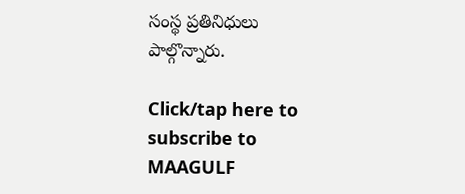సంస్థ ప్రతినిధులు పాల్గొన్నారు.

Click/tap here to subscribe to MAAGULF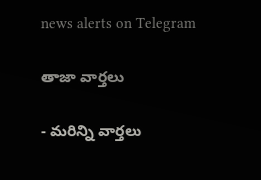news alerts on Telegram

తాజా వార్తలు

- మరిన్ని వార్తలు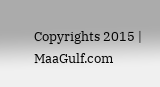Copyrights 2015 | MaaGulf.com